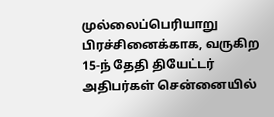முல்லைப்பெரியாறு பிரச்சினைக்காக, வருகிற 15-ந் தேதி தியேட்டர் அதிபர்கள் சென்னையில்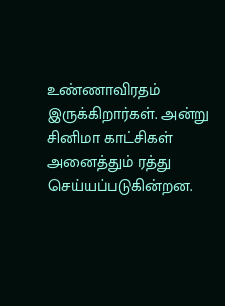உண்ணாவிரதம் இருக்கிறார்கள். அன்று சினிமா காட்சிகள் அனைத்தும் ரத்து செய்யப்படுகின்றன.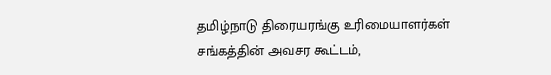தமிழ்நாடு திரையரங்கு உரிமையாளர்கள் சங்கத்தின் அவசர கூட்டம்,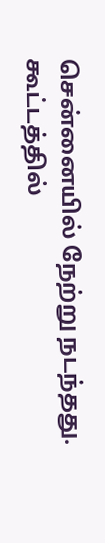சென்னையில் நேற்று நடந்தது. கூட்டத்தில்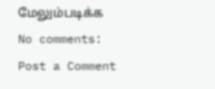மேலும்படிக்க
No comments:
Post a Comment